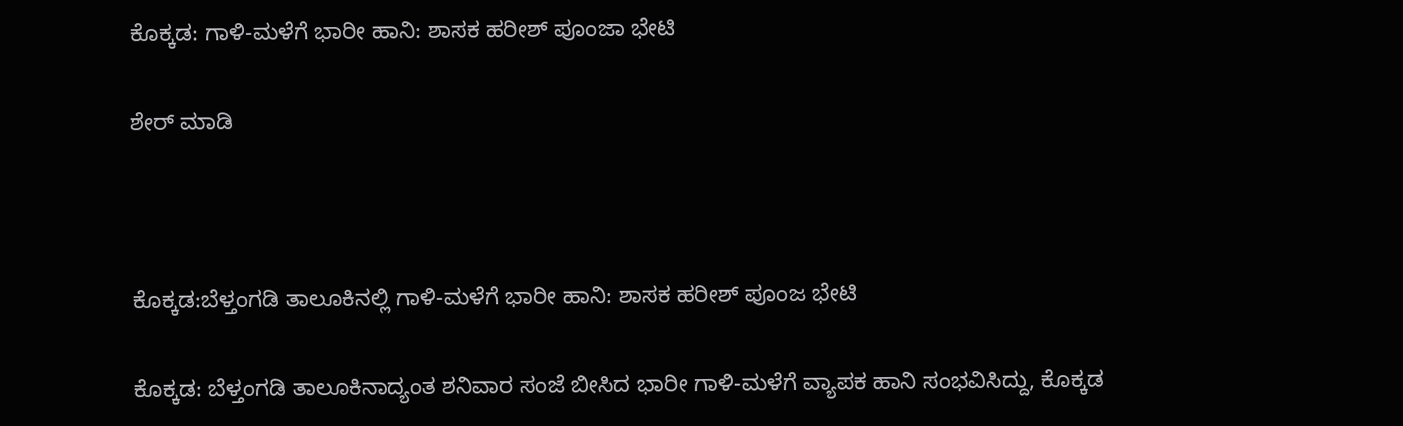ಕೊಕ್ಕಡ: ಗಾಳಿ-ಮಳೆಗೆ ಭಾರೀ ಹಾನಿ: ಶಾಸಕ ಹರೀಶ್ ಪೂಂಜಾ ಭೇಟಿ

ಶೇರ್ ಮಾಡಿ



ಕೊಕ್ಕಡ:ಬೆಳ್ತಂಗಡಿ ತಾಲೂಕಿನಲ್ಲಿ ಗಾಳಿ-ಮಳೆಗೆ ಭಾರೀ ಹಾನಿ: ಶಾಸಕ ಹರೀಶ್ ಪೂಂಜ ಭೇಟಿ

ಕೊಕ್ಕಡ: ಬೆಳ್ತಂಗಡಿ ತಾಲೂಕಿನಾದ್ಯಂತ ಶನಿವಾರ ಸಂಜೆ ಬೀಸಿದ ಭಾರೀ ಗಾಳಿ-ಮಳೆಗೆ ವ್ಯಾಪಕ ಹಾನಿ ಸಂಭವಿಸಿದ್ದು, ಕೊಕ್ಕಡ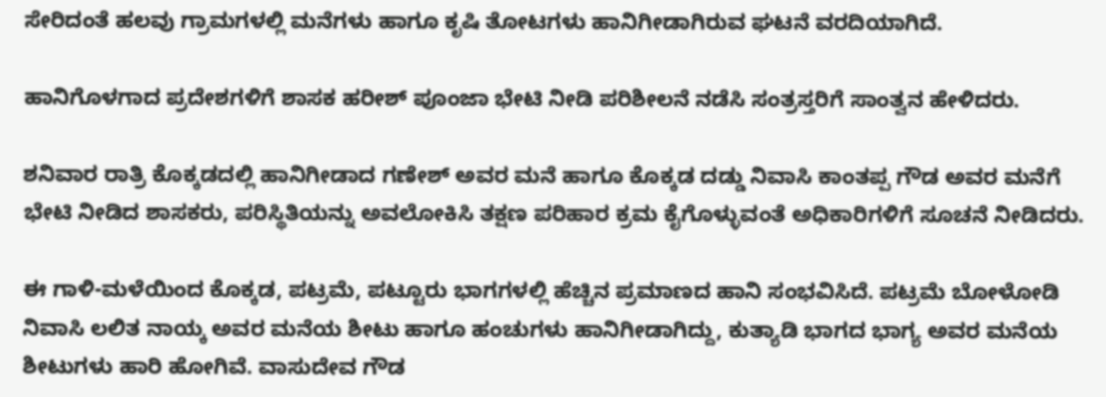ಸೇರಿದಂತೆ ಹಲವು ಗ್ರಾಮಗಳಲ್ಲಿ ಮನೆಗಳು ಹಾಗೂ ಕೃಷಿ ತೋಟಗಳು ಹಾನಿಗೀಡಾಗಿರುವ ಘಟನೆ ವರದಿಯಾಗಿದೆ.

ಹಾನಿಗೊಳಗಾದ ಪ್ರದೇಶಗಳಿಗೆ ಶಾಸಕ ಹರೀಶ್ ಪೂಂಜಾ ಭೇಟಿ ನೀಡಿ ಪರಿಶೀಲನೆ ನಡೆಸಿ ಸಂತ್ರಸ್ತರಿಗೆ ಸಾಂತ್ವನ ಹೇಳಿದರು.

ಶನಿವಾರ ರಾತ್ರಿ ಕೊಕ್ಕಡದಲ್ಲಿ ಹಾನಿಗೀಡಾದ ಗಣೇಶ್ ಅವರ ಮನೆ ಹಾಗೂ ಕೊಕ್ಕಡ ದಡ್ಡು ನಿವಾಸಿ ಕಾಂತಪ್ಪ ಗೌಡ ಅವರ ಮನೆಗೆ ಭೇಟಿ ನೀಡಿದ ಶಾಸಕರು, ಪರಿಸ್ಥಿತಿಯನ್ನು ಅವಲೋಕಿಸಿ ತಕ್ಷಣ ಪರಿಹಾರ ಕ್ರಮ ಕೈಗೊಳ್ಳುವಂತೆ ಅಧಿಕಾರಿಗಳಿಗೆ ಸೂಚನೆ ನೀಡಿದರು.

ಈ ಗಾಳಿ-ಮಳೆಯಿಂದ ಕೊಕ್ಕಡ, ಪಟ್ರಮೆ, ಪಟ್ಟೂರು ಭಾಗಗಳಲ್ಲಿ ಹೆಚ್ಚಿನ ಪ್ರಮಾಣದ ಹಾನಿ ಸಂಭವಿಸಿದೆ. ಪಟ್ರಮೆ ಬೋಳೋಡಿ ನಿವಾಸಿ ಲಲಿತ ನಾಯ್ಕ ಅವರ ಮನೆಯ ಶೀಟು ಹಾಗೂ ಹಂಚುಗಳು ಹಾನಿಗೀಡಾಗಿದ್ದು, ಕುತ್ಯಾಡಿ ಭಾಗದ ಭಾಗ್ಯ ಅವರ ಮನೆಯ ಶೀಟುಗಳು ಹಾರಿ ಹೋಗಿವೆ. ವಾಸುದೇವ ಗೌಡ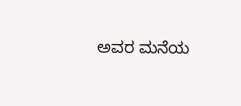ಅವರ ಮನೆಯ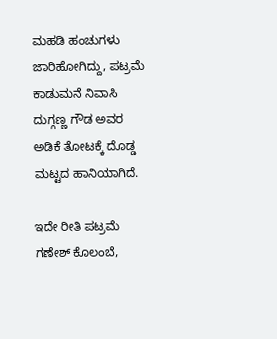ಮಹಡಿ ಹಂಚುಗಳು ಜಾರಿಹೋಗಿದ್ದು, ಪಟ್ರಮೆ ಕಾಡುಮನೆ ನಿವಾಸಿ ದುಗ್ಗಣ್ಣ ಗೌಡ ಅವರ ಅಡಿಕೆ ತೋಟಕ್ಕೆ ದೊಡ್ಡ ಮಟ್ಟದ ಹಾನಿಯಾಗಿದೆ.

ಇದೇ ರೀತಿ ಪಟ್ರಮೆ ಗಣೇಶ್ ಕೊಲಂಬೆ,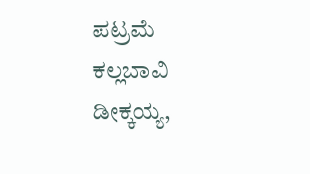ಪಟ್ರಮೆ ಕಲ್ಲಬಾವಿ ಡೀಕ್ಕಯ್ಯ,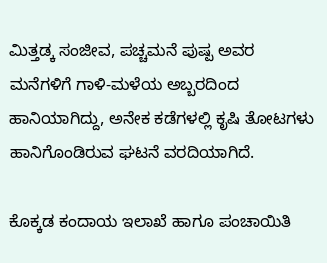ಮಿತ್ತಡ್ಕ ಸಂಜೀವ, ಪಚ್ಚಮನೆ ಪುಷ್ಪ ಅವರ ಮನೆಗಳಿಗೆ ಗಾಳಿ-ಮಳೆಯ ಅಬ್ಬರದಿಂದ ಹಾನಿಯಾಗಿದ್ದು, ಅನೇಕ ಕಡೆಗಳಲ್ಲಿ ಕೃಷಿ ತೋಟಗಳು ಹಾನಿಗೊಂಡಿರುವ ಘಟನೆ ವರದಿಯಾಗಿದೆ.

ಕೊಕ್ಕಡ ಕಂದಾಯ ಇಲಾಖೆ ಹಾಗೂ ಪಂಚಾಯಿತಿ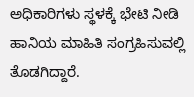ಅಧಿಕಾರಿಗಳು ಸ್ಥಳಕ್ಕೆ ಭೇಟಿ ನೀಡಿ ಹಾನಿಯ ಮಾಹಿತಿ ಸಂಗ್ರಹಿಸುವಲ್ಲಿ ತೊಡಗಿದ್ದಾರೆ.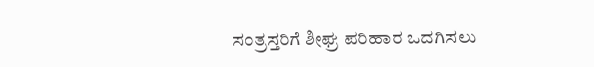ಸಂತ್ರಸ್ತರಿಗೆ ಶೀಘ್ರ ಪರಿಹಾರ ಒದಗಿಸಲು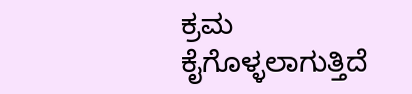ಕ್ರಮ ಕೈಗೊಳ್ಳಲಾಗುತ್ತಿದೆ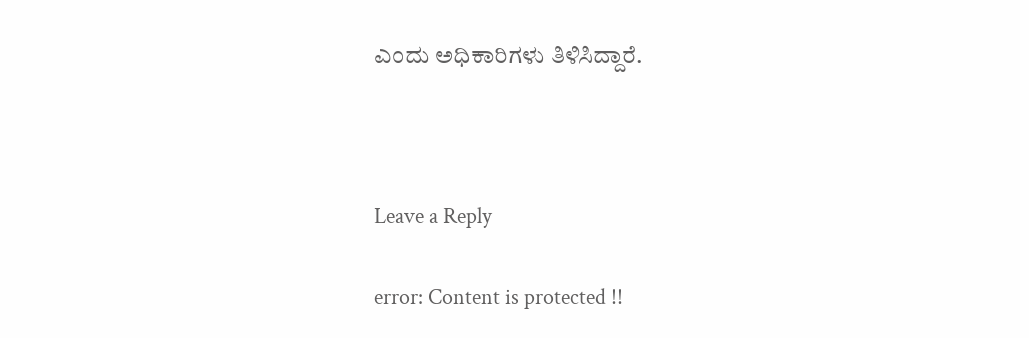ಎಂದು ಅಧಿಕಾರಿಗಳು ತಿಳಿಸಿದ್ದಾರೆ.



Leave a Reply

error: Content is protected !!